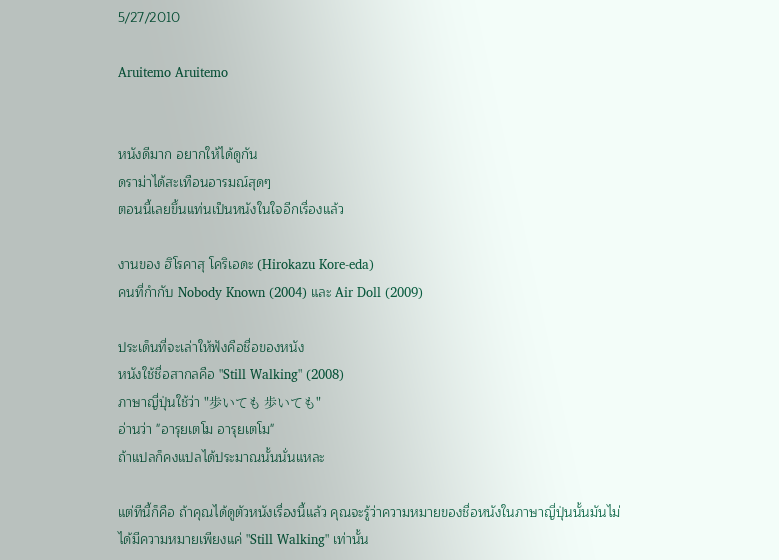5/27/2010

Aruitemo Aruitemo


หนังดีมาก อยากให้ได้ดูกัน
ดราม่าได้สะเทือนอารมณ์สุดๆ
ตอนนี้เลยขึ้นแท่นเป็นหนังในใจอีกเรื่องแล้ว

งานของ ฮิโรคาสุ โคริเอดะ (Hirokazu Kore-eda)
คนที่กำกับ Nobody Known (2004) และ Air Doll (2009)

ประเด็นที่จะเล่าให้ฟังคือชื่อของหนัง
หนังใช้ชื่อสากลคือ "Still Walking" (2008)
ภาษาญี่ปุ่นใช้ว่า "歩いても 歩いても"
อ่านว่า "อารุยเตโม อารุยเตโม"
ถ้าแปลก็คงแปลได้ประมาณนั้นนั่นแหละ

แต่ทีนี้ก็คือ ถ้าคุณได้ดูตัวหนังเรื่องนี้แล้ว คุณจะรู้ว่าความหมายของชื่อหนังในภาษาญี่ปุ่นนั้นมันไม่ได้มีความหมายเพียงแค่ "Still Walking" เท่านั้น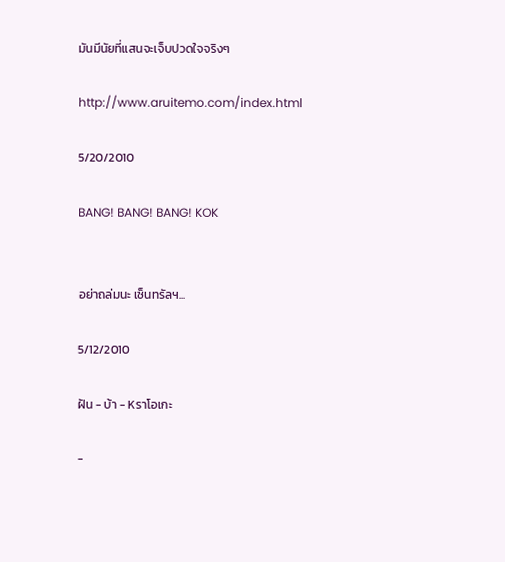มันมีนัยที่แสนจะเจ็บปวดใจจริงๆ

http://www.aruitemo.com/index.html

5/20/2010

BANG! BANG! BANG! KOK


อย่าถล่มนะ เซ็นทรัลฯ...

5/12/2010

ฝัน - บ้า - Kราโอเกะ

-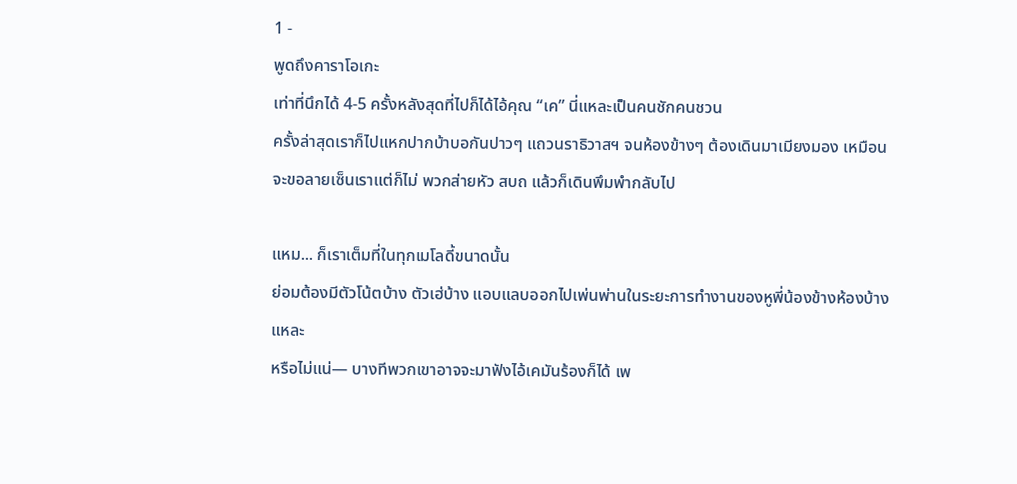1 -
พูดถึงคาราโอเกะ
เท่าที่นึกได้ 4-5 ครั้งหลังสุดที่ไปก็ได้ไอ้คุณ “เค” นี่แหละเป็นคนชักคนชวน
ครั้งล่าสุดเราก็ไปแหกปากบ้าบอกันปาวๆ แถวนราธิวาสฯ จนห้องข้างๆ ต้องเดินมาเมียงมอง เหมือนจะขอลายเซ็นเราแต่ก็ไม่ พวกส่ายหัว สบถ แล้วก็เดินพึมพำกลับไป

แหม... ก็เราเต็มที่ในทุกเมโลดี้ขนาดนั้น
ย่อมต้องมีตัวโน้ตบ้าง ตัวเฮ่บ้าง แอบแลบออกไปเพ่นพ่านในระยะการทำงานของหูพี่น้องข้างห้องบ้างแหละ
หรือไม่แน่— บางทีพวกเขาอาจจะมาฟังไอ้เคมันร้องก็ได้ เพ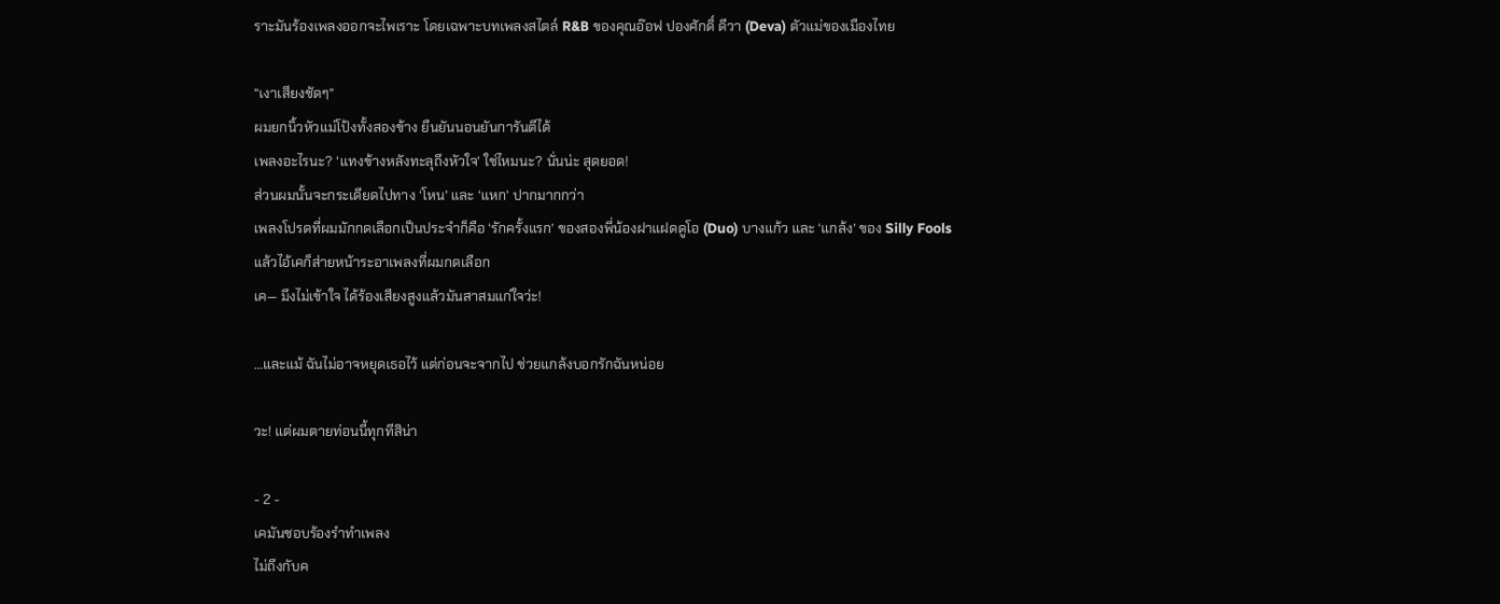ราะมันร้องเพลงออกจะไพเราะ โดยเฉพาะบทเพลงสไตล์ R&B ของคุณอ๊อฟ ปองศักดิ์ ดีวา (Deva) ตัวแม่ของเมืองไทย

“เงาเสียงชัดๆ”
ผมยกนิ้วหัวแม่โป้งทั้งสองข้าง ยืนยันนอนยันการันตีได้
เพลงอะไรนะ? ‘แทงข้างหลังทะลุถึงหัวใจ’ ใช่ไหมนะ? นั่นน่ะ สุดยอด!
ส่วนผมนั้นจะกระเดียดไปทาง ‘โหน’ และ ‘แหก’ ปากมากกว่า
เพลงโปรดที่ผมมักกดเลือกเป็นประจำก็คือ ‘รักครั้งแรก’ ของสองพี่น้องฝาแฝดดูโอ (Duo) บางแก้ว และ ‘แกล้ง’ ของ Silly Fools
แล้วไอ้เคก็ส่ายหน้าระอาเพลงที่ผมกดเลือก
เค— มึงไม่เข้าใจ ได้ร้องเสียงสูงแล้วมันสาสมแก่ใจว่ะ!

...และแม้ ฉันไม่อาจหยุดเธอไว้ แต่ก่อนจะจากไป ช่วยแกล้งบอกรักฉันหน่อย

วะ! แต่ผมตายท่อนนี้ทุกทีสิน่า

- 2 -
เคมันชอบร้องรำทำเพลง
ไม่ถึงกับค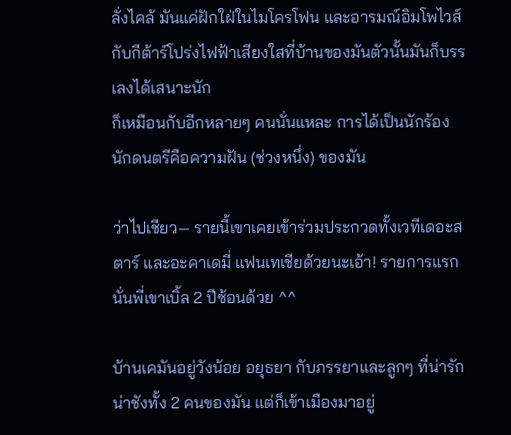ลั่งไคล้ มันแค่ฝักใฝ่ในไมโครโฟน และอารมณ์อิมโพไวส์
กับกีต้าร์โปร่งไฟฟ้าเสียงใสที่บ้านของมันตัวนั้นมันก็บรรเลงได้เสนาะนัก
ก็เหมือนกับอีกหลายๆ คนนั่นแหละ การได้เป็นนักร้องนักดนตรีคือความฝัน (ช่วงหนึ่ง) ของมัน

ว่าไปเชียว— รายนี้เขาเคยเข้าร่วมประกวดทั้งเวทีเดอะสตาร์ และอะคาเดมี่ แฟนเทเชียด้วยนะเอ้า! รายการแรกนั่นพี่เขาเบิ้ล 2 ปีซ้อนด้วย ^^

บ้านเคมันอยู่วังน้อย อยุธยา กับภรรยาและลูกๆ ที่น่ารักน่าชังทั้ง 2 คนของมัน แต่ก็เข้าเมืองมาอยู่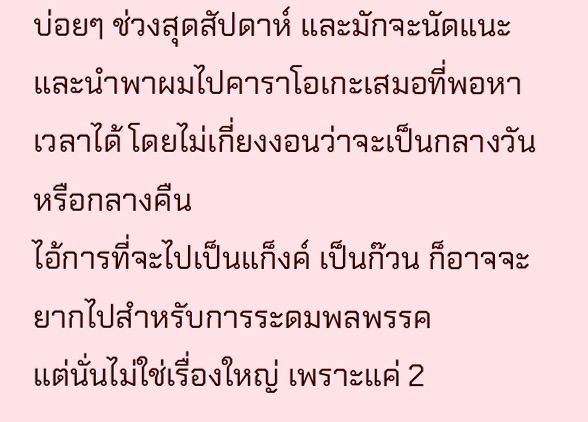บ่อยๆ ช่วงสุดสัปดาห์ และมักจะนัดแนะและนำพาผมไปคาราโอเกะเสมอที่พอหาเวลาได้ โดยไม่เกี่ยงงอนว่าจะเป็นกลางวันหรือกลางคืน
ไอ้การที่จะไปเป็นแก็งค์ เป็นก๊วน ก็อาจจะยากไปสำหรับการระดมพลพรรค
แต่นั่นไม่ใช่เรื่องใหญ่ เพราะแค่ 2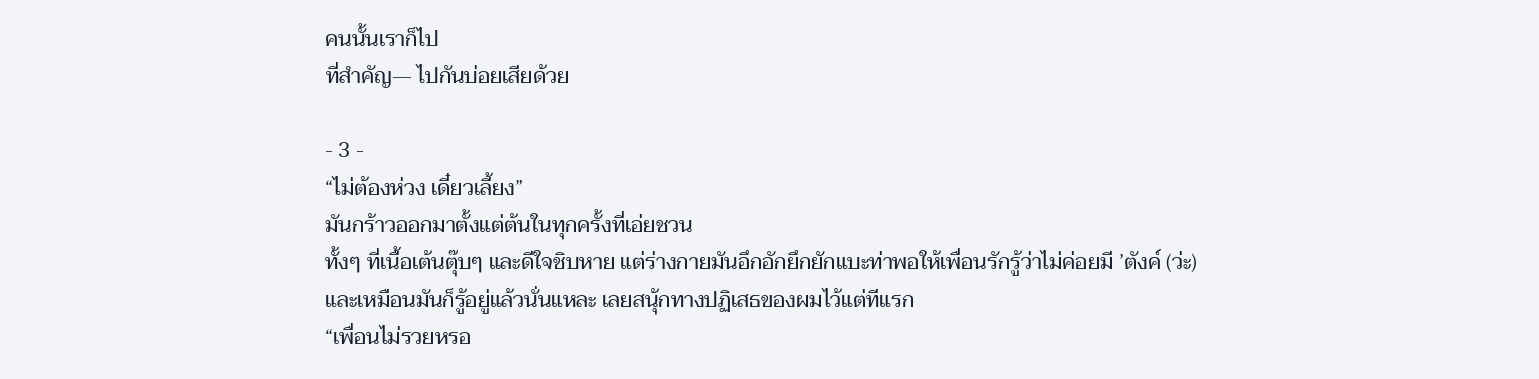คนนั้นเราก็ไป
ที่สำคัญ— ไปกันบ่อยเสียด้วย

- 3 -
“ไม่ต้องห่วง เดี๋ยวเลี้ยง”
มันกร้าวออกมาตั้งแต่ต้นในทุกครั้งที่เอ่ยชวน
ทั้งๆ ที่เนื้อเต้นตุ๊บๆ และดีใจชิบหาย แต่ร่างกายมันอึกอักยึกยักแบะท่าพอให้เพื่อนรักรู้ว่าไม่ค่อยมี ’ตังค์ (ว่ะ)
และเหมือนมันก็รู้อยู่แล้วนั่นแหละ เลยสนุ้กทางปฏิเสธของผมไว้แต่ทีแรก
“เพื่อนไม่รวยหรอ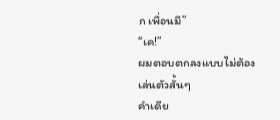ก เพื่อนมี”
“เค!”
ผมตอบตกลงแบบไม่ต้องเล่นตัวสั้นๆ
คำเดีย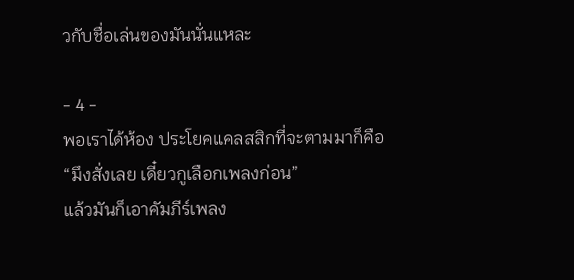วกับชื่อเล่นของมันนั่นแหละ

- 4 -
พอเราได้ห้อง ประโยคแคลสสิกที่จะตามมาก็คือ
“มึงสั่งเลย เดี๋ยวกูเลือกเพลงก่อน”
แล้วมันก็เอาคัมภีร์เพลง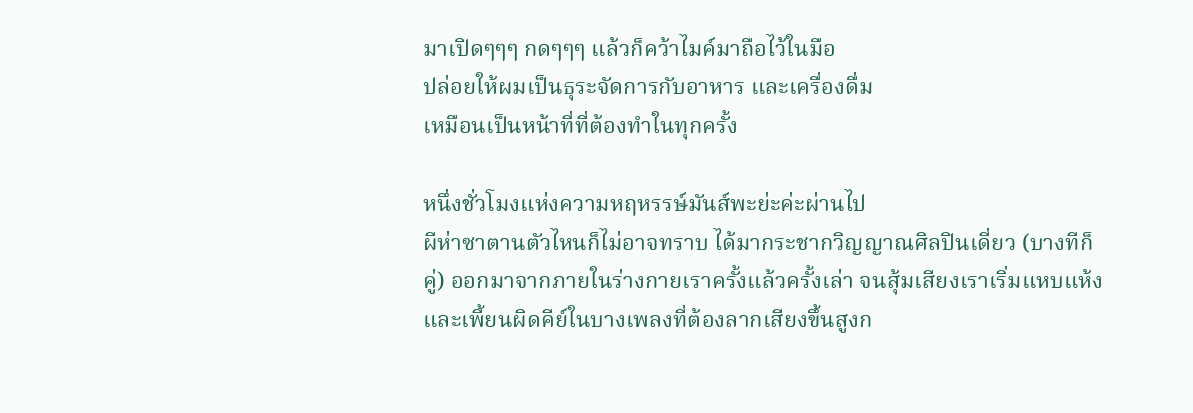มาเปิดๆๆๆ กดๆๆๆ แล้วก็คว้าไมค์มาถือไว้ในมือ
ปล่อยให้ผมเป็นธุระจัดการกับอาหาร และเครื่องดื่ม
เหมือนเป็นหน้าที่ที่ต้องทำในทุกครั้ง

หนึ่งชั่วโมงแห่งความหฤหรรษ์มันส์พะย่ะค่ะผ่านไป
ผีห่าซาตานตัวไหนก็ไม่อาจทราบ ได้มากระชากวิญญาณศิลปินเดี่ยว (บางทีก็คู่) ออกมาจากภายในร่างกายเราครั้งแล้วครั้งเล่า จนสุ้มเสียงเราเริ่มแหบแห้ง และเพี้ยนผิดคีย์ในบางเพลงที่ต้องลากเสียงขึ้นสูงก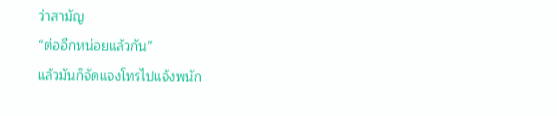ว่าสามัญ
“ต่ออีกหน่อยแล้วกัน”
แล้วมันก็จัดแจงโทรไปแจ้งพนัก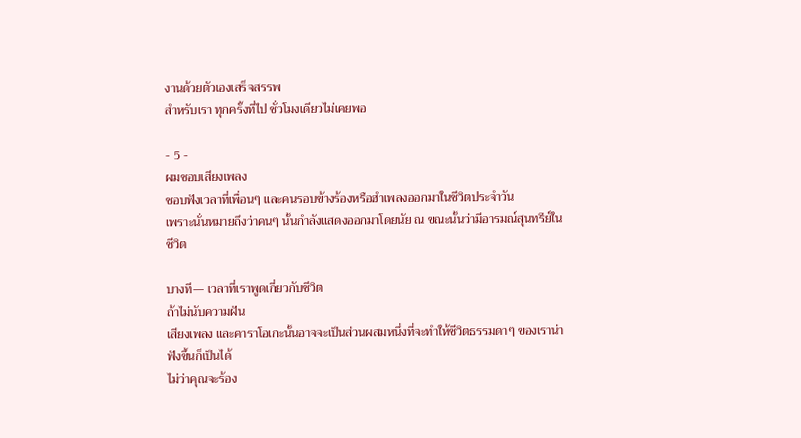งานด้วยตัวเองเสร็จสรรพ
สำหรับเรา ทุกครั้งที่ไป ชั่วโมงเดียวไม่เคยพอ

- 5 -
ผมชอบเสียงเพลง
ชอบฟังเวลาที่เพื่อนๆ และคนรอบข้างร้องหรือฮำเพลงออกมาในชีวิตประจำวัน
เพราะนั่นหมายถึงว่าคนๆ นั้นกำลังแสดงออกมาโดยนัย ณ ขณะนั้นว่ามีอารมณ์สุนทรีย์ในชีวิต

บางที— เวลาที่เราพูดเกี่ยวกับชีวิต
ถ้าไม่นับความฝัน
เสียงเพลง และคาราโอเกะนั้นอาจจะเป็นส่วนผสมหนึ่งที่จะทำให้ชีวิตธรรมดาๆ ของเราน่าฟังขึ้นก็เป็นได้
ไม่ว่าคุณจะร้อง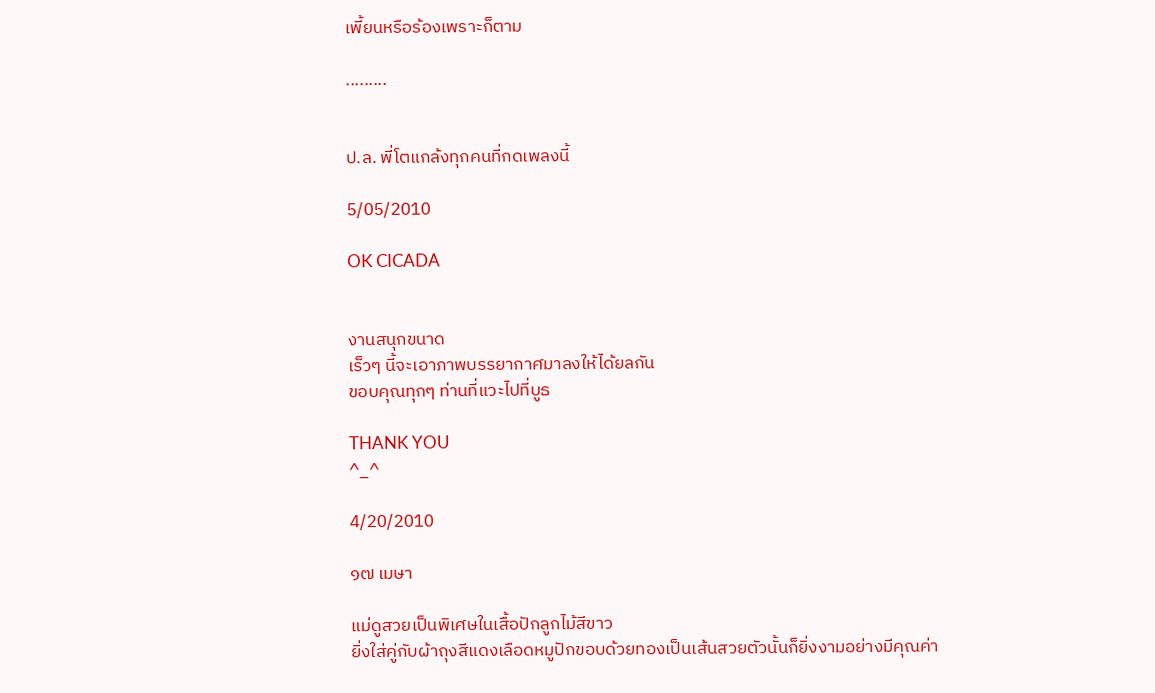เพี้ยนหรือร้องเพราะก็ตาม

.........


ป.ล. พี่โตแกล้งทุกคนที่กดเพลงนี้

5/05/2010

OK CICADA


งานสนุกขนาด
เร็วๆ นี้จะเอาภาพบรรยากาศมาลงให้ได้ยลกัน
ขอบคุณทุกๆ ท่านที่แวะไปที่บูธ

THANK YOU
^_^

4/20/2010

๑๗ เมษา

แม่ดูสวยเป็นพิเศษในเสื้อปักลูกไม้สีขาว
ยิ่งใส่คู่กับผ้าถุงสีแดงเลือดหมูปักขอบด้วยทองเป็นเส้นสวยตัวนั้นก็ยิ่งงามอย่างมีคุณค่า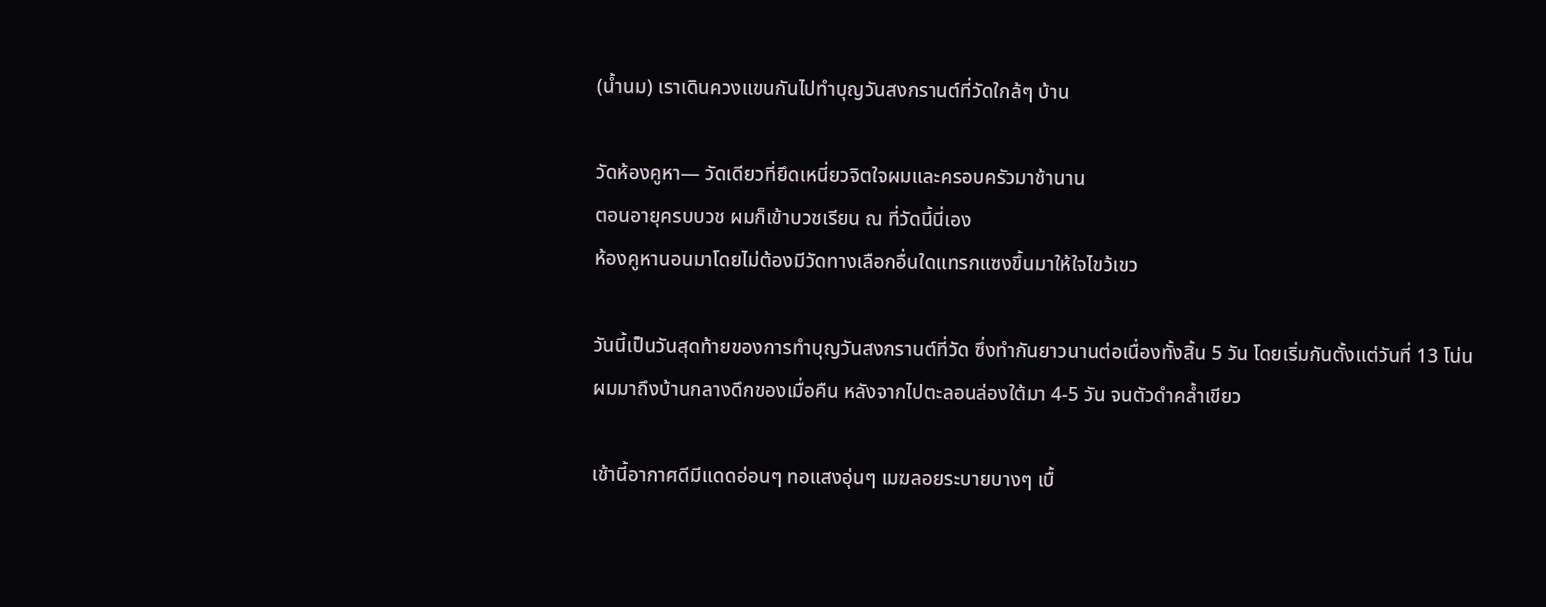(น้ำนม) เราเดินควงแขนกันไปทำบุญวันสงกรานต์ที่วัดใกล้ๆ บ้าน

วัดห้องคูหา— วัดเดียวที่ยึดเหนี่ยวจิตใจผมและครอบครัวมาช้านาน
ตอนอายุครบบวช ผมก็เข้าบวชเรียน ณ ที่วัดนี้นี่เอง
ห้องคูหานอนมาโดยไม่ต้องมีวัดทางเลือกอื่นใดแทรกแซงขึ้นมาให้ใจไขว้เขว

วันนี้เป็นวันสุดท้ายของการทำบุญวันสงกรานต์ที่วัด ซึ่งทำกันยาวนานต่อเนื่องทั้งสิ้น 5 วัน โดยเริ่มกันตั้งแต่วันที่ 13 โน่น
ผมมาถึงบ้านกลางดึกของเมื่อคืน หลังจากไปตะลอนล่องใต้มา 4-5 วัน จนตัวดำคล้ำเขียว

เช้านี้อากาศดีมีแดดอ่อนๆ ทอแสงอุ่นๆ เมฆลอยระบายบางๆ เบื้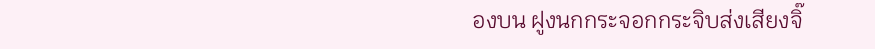องบน ฝูงนกกระจอกกระจิบส่งเสียงจิ๊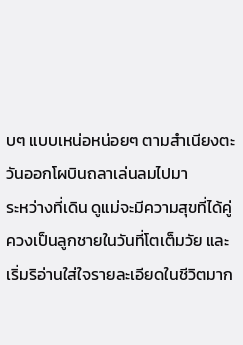บๆ แบบเหน่อหน่อยๆ ตามสำเนียงตะวันออกโผบินถลาเล่นลมไปมา
ระหว่างที่เดิน ดูแม่จะมีความสุขที่ได้คู่ควงเป็นลูกชายในวันที่โตเต็มวัย และเริ่มริอ่านใส่ใจรายละเอียดในชีวิตมาก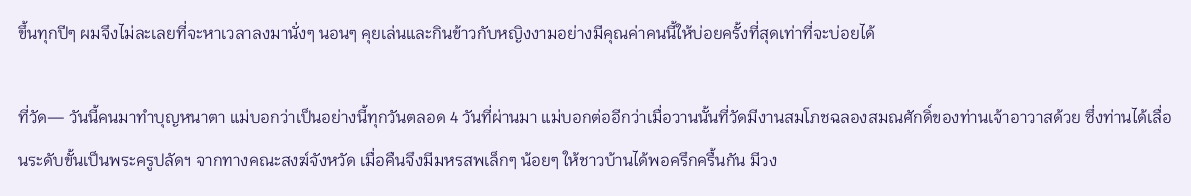ขึ้นทุกปีๆ ผมจึงไม่ละเลยที่จะหาเวลาลงมานั่งๆ นอนๆ คุยเล่นและกินข้าวกับหญิงงามอย่างมีคุณค่าคนนี้ให้บ่อยครั้งที่สุดเท่าที่จะบ่อยได้

ที่วัด— วันนี้คนมาทำบุญหนาตา แม่บอกว่าเป็นอย่างนี้ทุกวันตลอด 4 วันที่ผ่านมา แม่บอกต่ออีกว่าเมื่อวานนั้นที่วัดมีงานสมโภชฉลองสมณศักดิ์ของท่านเจ้าอาวาสด้วย ซึ่งท่านได้เลื่อนระดับขั้นเป็นพระครูปลัดฯ จากทางคณะสงฆ์จังหวัด เมื่อคืนจึงมีมหรสพเล็กๆ น้อยๆ ให้ชาวบ้านได้พอครึกครื้นกัน มีวง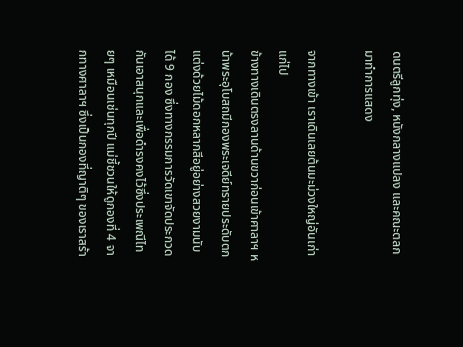ดนตรีลูกทุ่ง, หนังกลางแปลง และคณะตลก มาทำการแสดง

จากทางเข้า เราเดินเลยต้นมะม่วงใหญ่อันเก่าแก่ไป
ข้างทางเดินตรงลานด้านขวาก่อนเข้าศาลาฯ หน้าพระอุโบสถมีกองพระเจดีย์ทรายประดับตกแต่งด้วยไม้ดอกหลากสีอยู่อย่างสวยงามนับได้ 9 กอง ซึ่งทางกรรมการวัดเขาจัดประกวดกันเอาสนุกและเพื่อดำรงคงไว้ซึ่งประเพณีไทยๆ เหมือนเช่นทุกปี แม่ชี้ชวนให้ดูกองที่ 4 จากทางศาลาฯ ซึ่งเป็นกองที่ญาติๆ ของเราสร้า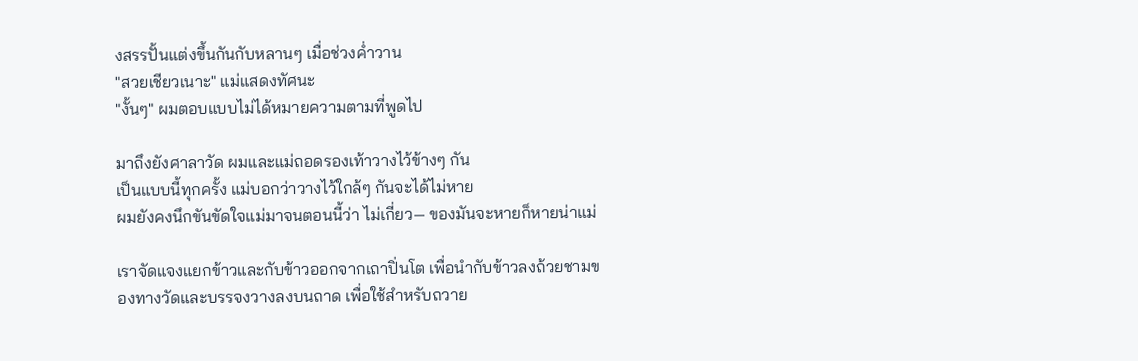งสรรปั้นแต่งขึ้นกันกับหลานๆ เมื่อช่วงค่ำวาน
"สวยเชียวเนาะ" แม่แสดงทัศนะ
"งั้นๆ" ผมตอบแบบไม่ได้หมายความตามที่พูดไป

มาถึงยังศาลาวัด ผมและแม่ถอดรองเท้าวางไว้ข้างๆ กัน
เป็นแบบนี้ทุกครั้ง แม่บอกว่าวางไว้ใกล้ๆ กันจะได้ไม่หาย
ผมยังคงนึกขันขัดใจแม่มาจนตอนนี้ว่า ไม่เกี่ยว— ของมันจะหายก็หายน่าแม่

เราจัดแจงแยกข้าวและกับข้าวออกจากเถาปิ่นโต เพื่อนำกับข้าวลงถ้วยชามของทางวัดและบรรจงวางลงบนถาด เพื่อใช้สำหรับถวาย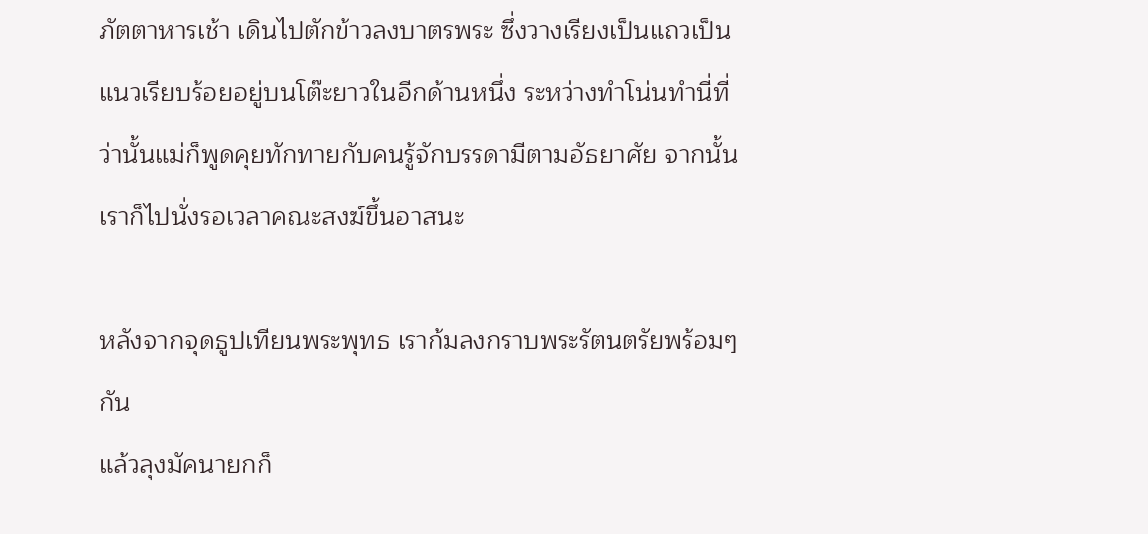ภัตตาหารเช้า เดินไปตักข้าวลงบาตรพระ ซึ่งวางเรียงเป็นแถวเป็นแนวเรียบร้อยอยู่บนโต๊ะยาวในอีกด้านหนึ่ง ระหว่างทำโน่นทำนี่ที่ว่านั้นแม่ก็พูดคุยทักทายกับคนรู้จักบรรดามีตามอัธยาศัย จากนั้นเราก็ไปนั่งรอเวลาคณะสงฆ์ขึ้นอาสนะ

หลังจากจุดธูปเทียนพระพุทธ เราก้มลงกราบพระรัตนตรัยพร้อมๆ กัน
แล้วลุงมัคนายกก็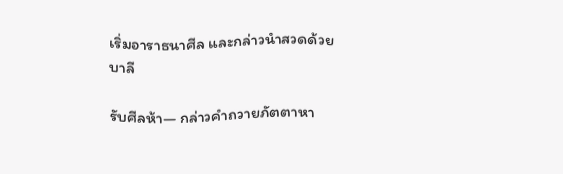เริ่มอาราธนาศีล และกล่าวนำสวดด้วยบาลี

รับศีลห้า— กล่าวคำถวายภัตตาหา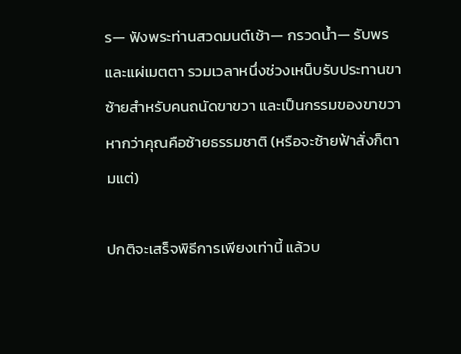ร— ฟังพระท่านสวดมนต์เช้า— กรวดน้ำ— รับพร และแผ่เมตตา รวมเวลาหนึ่งช่วงเหน็บรับประทานขาซ้ายสำหรับคนถนัดขาขวา และเป็นกรรมของขาขวา หากว่าคุณคือซ้ายธรรมชาติ (หรือจะซ้ายฟ้าสั่งก็ตามแต่)

ปกติจะเสร็จพิธีการเพียงเท่านี้ แล้วบ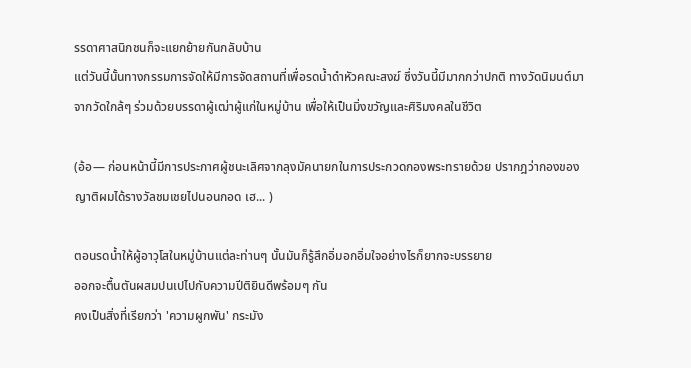รรดาศาสนิกชนก็จะแยกย้ายกันกลับบ้าน
แต่วันนี้นั้นทางกรรมการจัดให้มีการจัดสถานที่เพื่อรดน้ำดำหัวคณะสงฆ์ ซึ่งวันนี้มีมากกว่าปกติ ทางวัดนิมนต์มาจากวัดใกล้ๆ ร่วมด้วยบรรดาผู้เฒ่าผู้แก่ในหมู่บ้าน เพื่อให้เป็นมิ่งขวัญและศิริมงคลในชีวิต

(อ้อ— ก่อนหน้านี้มีการประกาศผู้ชนะเลิศจากลุงมัคนายกในการประกวดกองพระทรายด้วย ปรากฎว่ากองของญาติผมได้รางวัลชมเชยไปนอนกอด เฮ... )

ตอนรดน้ำให้ผู้อาวุโสในหมู่บ้านแต่ละท่านๆ นั้นมันก็รู้สึกอิ่มอกอิ่มใจอย่างไรก็ยากจะบรรยาย
ออกจะตื้นตันผสมปนเปไปกับความปีติยินดีพร้อมๆ กัน
คงเป็นสิ่งที่เรียกว่า 'ความผูกพัน' กระมัง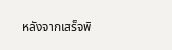หลังจากเสร็จพิ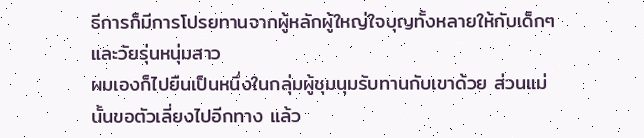ธีการก็มีการโปรยทานจากผู้หลักผู้ใหญ่ใจบุญทั้งหลายให้กับเด็กๆ และวัยรุ่นหนุ่มสาว
ผมเองก็ไปยืนเป็นหนึ่งในกลุ่มผู้ชุมนุมรับทานกับเขาด้วย ส่วนแม่นั้นขอตัวเลี่ยงไปอีกทาง แล้ว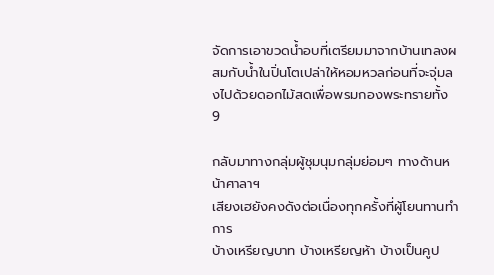จัดการเอาขวดน้ำอบที่เตรียมมาจากบ้านเทลงผสมกับน้ำในปิ่นโตเปล่าให้หอมหวลก่อนที่จะจุ่มลงไปด้วยดอกไม้สดเพื่อพรมกองพระทรายทั้ง 9

กลับมาทางกลุ่มผู้ชุมนุมกลุ่มย่อมๆ ทางด้านหน้าศาลาฯ
เสียงเฮยังคงดังต่อเนื่องทุกครั้งที่ผู้โยนทานทำการ
บ้างเหรียญบาท บ้างเหรียญห้า บ้างเป็นคูป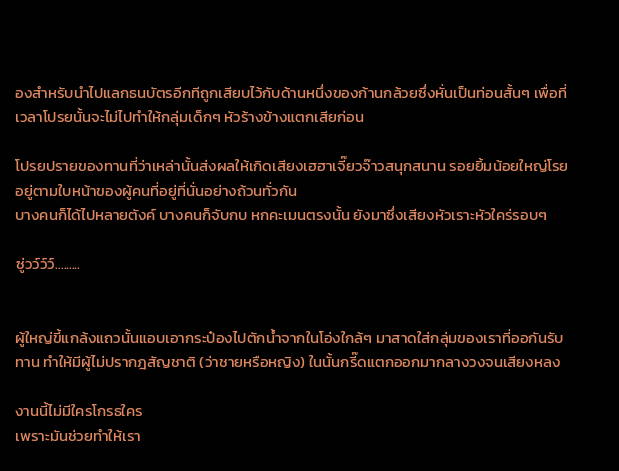องสำหรับนำไปแลกธนบัตรอีกทีถูกเสียบไว้กับด้านหนึ่งของก้านกล้วยซึ่งหั่นเป็นท่อนสั้นๆ เพื่อที่เวลาโปรยนั้นจะไม่ไปทำให้กลุ่มเด็กๆ หัวร้างข้างแตกเสียก่อน

โปรยปรายของทานที่ว่าเหล่านั้นส่งผลให้เกิดเสียงเฮฮาเจี๊ยวจ๊าวสนุกสนาน รอยยิ้มน้อยใหญ่โรยอยู่ตามใบหน้าของผู้คนที่อยู่ที่นั่นอย่างถ้วนทั่วกัน
บางคนก็ได้ไปหลายตังค์ บางคนก็จับกบ หกคะเมนตรงนั้น ยังมาซึ่งเสียงหัวเราะหัวใคร่รอบๆ

ซู่วว์ว์ว์.........


ผู้ใหญ่ขี้แกล้งแถวนั้นแอบเอากระป๋องไปตักน้ำจากในโอ่งใกล้ๆ มาสาดใส่กลุ่มของเราที่ออกันรับทาน ทำให้มีผู้ไม่ปรากฎสัญชาติ (ว่าชายหรือหญิง) ในนั้นกรี๊ดแตกออกมากลางวงจนเสียงหลง

งานนี้ไม่มีใครโกรธใคร
เพราะมันช่วยทำให้เรา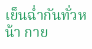เย็นฉ่ำกันทั่วหน้า กาย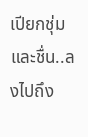เปียกชุ่ม และชื่น..ลงไปถึง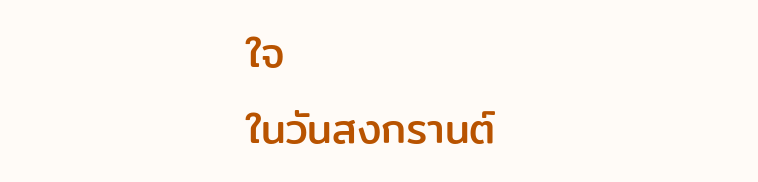ใจ
ในวันสงกรานต์